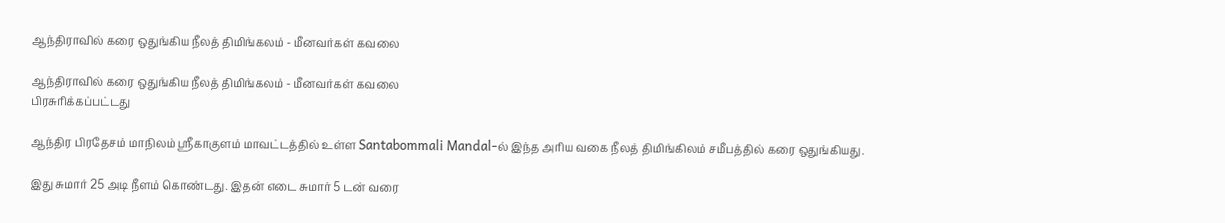ஆந்திராவில் கரை ஒதுங்கிய நீலத் திமிங்கலம் - மீனவர்கள் கவலை

ஆந்திராவில் கரை ஒதுங்கிய நீலத் திமிங்கலம் - மீனவர்கள் கவலை
பிரசுரிக்கப்பட்டது

ஆந்திர பிரதேசம் மாநிலம் ஸ்ரீகாகுளம் மாவட்டத்தில் உள்ள Santabommali Mandal-ல் இந்த அரிய வகை நீலத் திமிங்கிலம் சமீபத்தில் கரை ஒதுங்கியது.

இது சுமார் 25 அடி நீளம் கொண்டது. இதன் எடை சுமார் 5 டன் வரை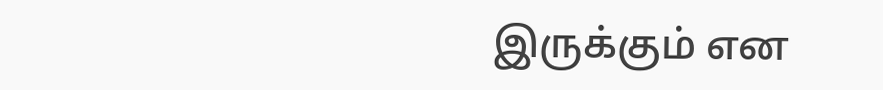இருக்கும் என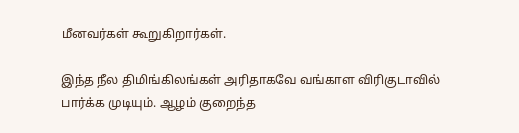மீனவர்கள் கூறுகிறார்கள்.

இந்த நீல திமிங்கிலங்கள் அரிதாகவே வங்காள விரிகுடாவில் பார்க்க முடியும். ஆழம் குறைந்த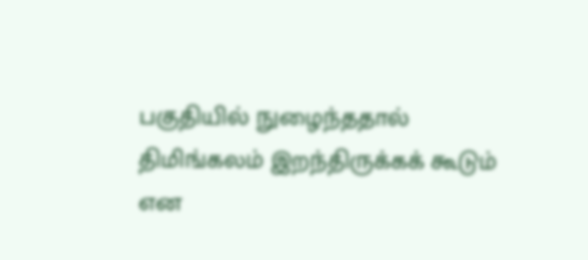பகுதியில் நுழைந்ததால் திமிங்கலம் இறந்திருக்கக் கூடும் என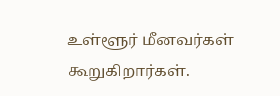உள்ளூர் மீனவர்கள் கூறுகிறார்கள்.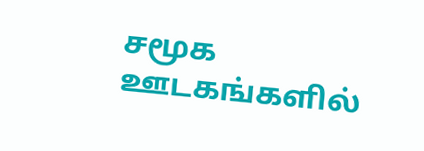சமூக ஊடகங்களில்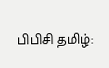பிபிசி தமிழ்: